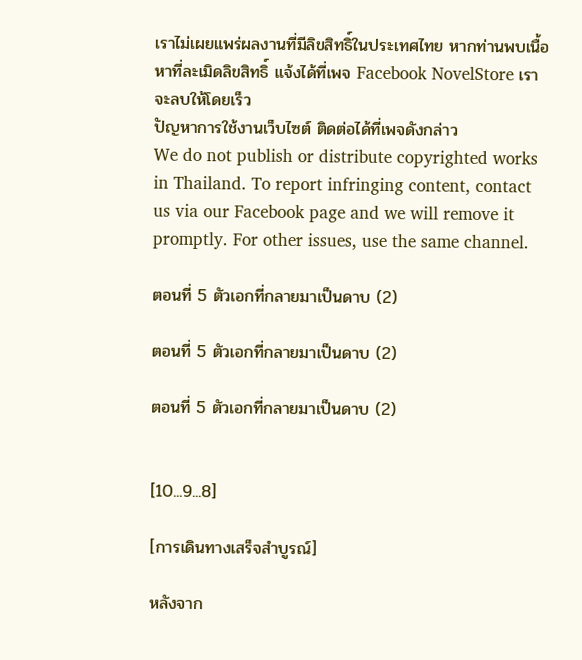เราไม่เผยแพร่ผลงานที่มีลิขสิทธิ์ในประเทศไทย หากท่านพบเนื้อหาที่ละเมิดลิขสิทธิ์ แจ้งได้ที่เพจ Facebook NovelStore เราจะลบให้โดยเร็ว
ปัญหาการใช้งานเว็บไซต์ ติดต่อได้ที่เพจดังกล่าว
We do not publish or distribute copyrighted works in Thailand. To report infringing content, contact us via our Facebook page and we will remove it promptly. For other issues, use the same channel.

ตอนที่ 5 ตัวเอกที่กลายมาเป็นดาบ (2)

ตอนที่ 5 ตัวเอกที่กลายมาเป็นดาบ (2)

ตอนที่ 5 ตัวเอกที่กลายมาเป็นดาบ (2)


[10...9...8]

[การเดินทางเสร็จสำบูรณ์]

หลังจาก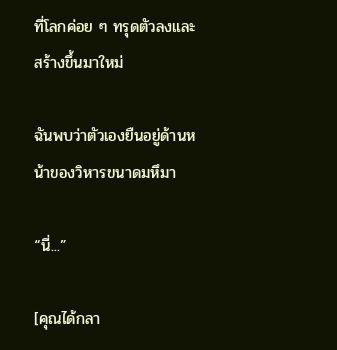ที่โลกค่อย ๆ ทรุดตัวลงและสร้างขึ้นมาใหม่

ฉันพบว่าตัวเองยืนอยู่ด้านหน้าของวิหารขนาดมหึมา

“นี่...”

[คุณได้กลา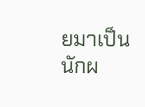ยมาเป็นนักผ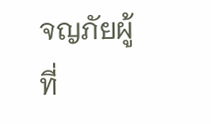จญภัยผู้ที่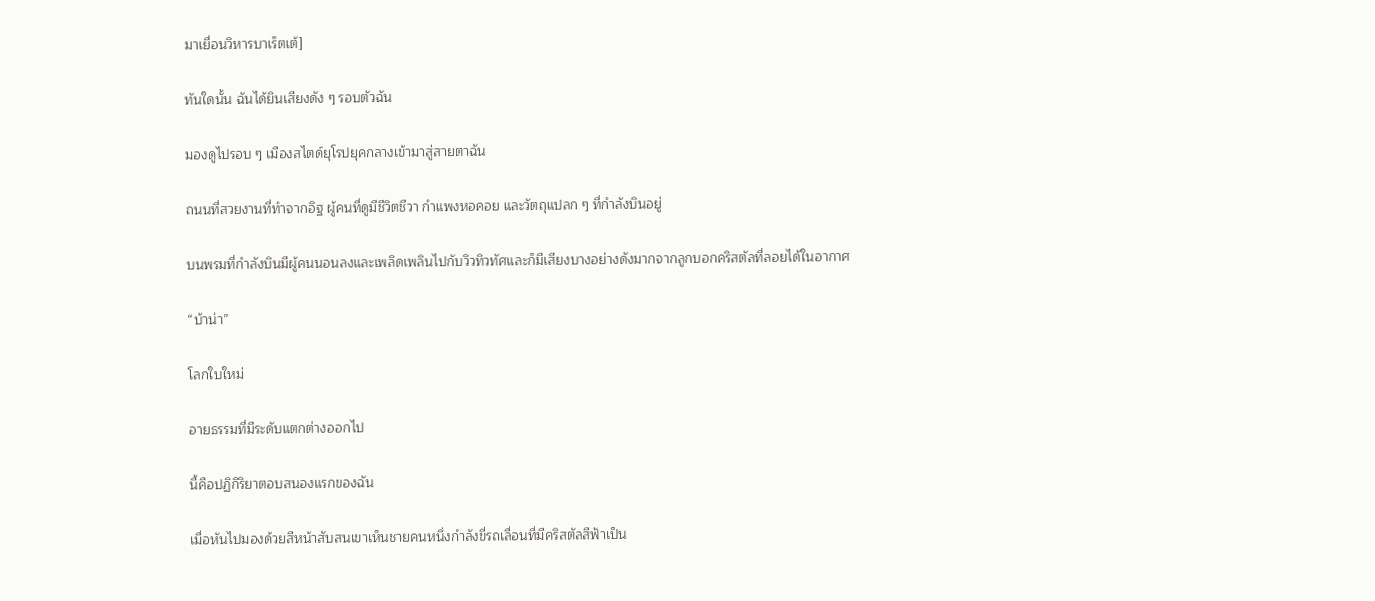มาเยื่อนวิหารบาเร็ตเต้]

ทันใดนั้น ฉันได้ยินเสียงดัง ๆ รอบตัวฉัน

มองดูไปรอบ ๆ เมืองสไตด์ยุโรปยุคกลางเข้ามาสู่สายตาฉัน

ถนนที่สวยงานที่ทำจากอิฐ ผู้คนที่ดูมีชีวิตชีวา กำแพงหอคอย และวัตถุแปลก ๆ ที่กำลังบินอยู่

บนพรมที่กำลังบินมีผู้คนนอนลงและเพลิดเพลินไปกับวิวทิวทัศและก็มีเสียงบางอย่างดังมากจากลูกบอกคริสตัลที่ลอยได้ในอากาศ

“บ้าน่า”

โลกใบใหม่

อายธรรมที่มีระดับแตกต่างออกไป

นี้คือปฏิกิริยาตอบสนองแรกของฉัน

เมื่อหันไปมองด้วยสีหน้าสับสนเขาเห็นชายคนหนึ่งกำลังขี่รถเลื่อนที่มีคริสตัลสีฟ้าเป็น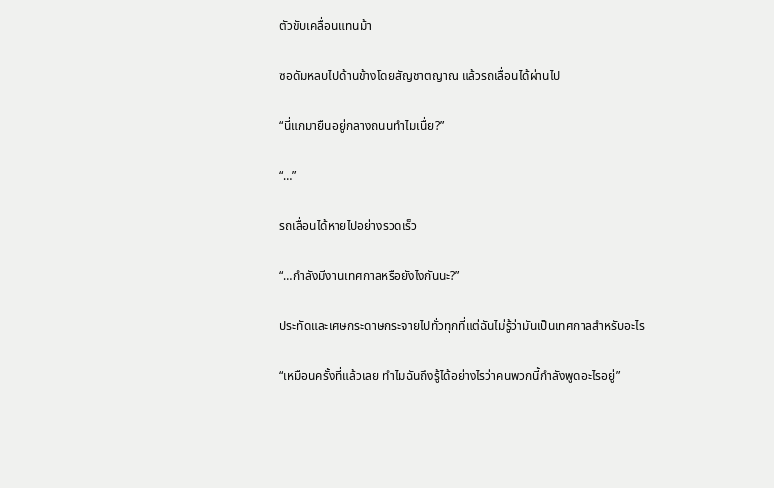ตัวขับเคลื่อนแทนม้า

ซอดัมหลบไปด้านข้างโดยสัญชาตญาณ แล้วรถเลื่อนได้ผ่านไป

“นี่แกมายืนอยู่กลางถนนทำไมเนื่ย?”

“…”

รถเลื่อนได้หายไปอย่างรวดเร็ว

“…กำลังมีงานเทศกาลหรือยังไงกันนะ?”

ประทัดและเศษกระดาษกระจายไปทั่วทุกที่แต่ฉันไม่รู้ว่ามันเป็นเทศกาลสำหรับอะไร

“เหมือนครั้งที่แล้วเลย ทำไมฉันถึงรู้ได้อย่างไรว่าคนพวกนี้กำลังพูดอะไรอยู่”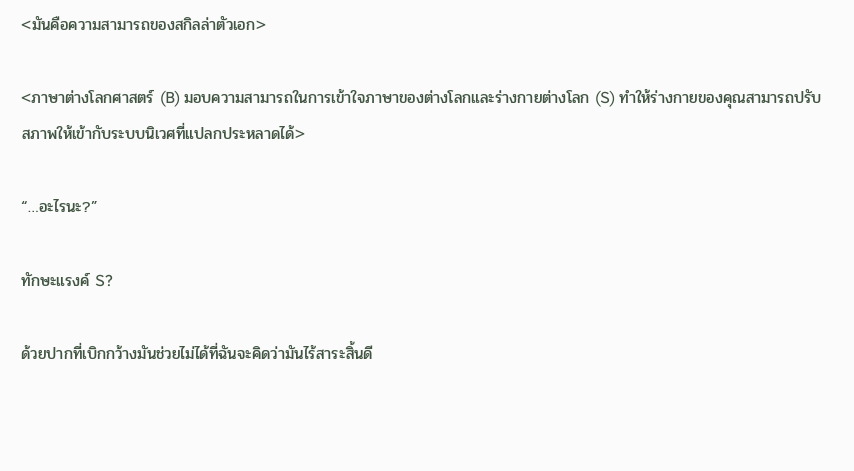<มันคือความสามารถของสกิลล่าตัวเอก>

<ภาษาต่างโลกศาสตร์ (B) มอบความสามารถในการเข้าใจภาษาของต่างโลกและร่างกายต่างโลก (S) ทำให้ร่างกายของคุณสามารถปรับสภาพให้เข้ากับระบบนิเวศที่แปลกประหลาดได้>

“…อะไรนะ?”

ทักษะแรงค์ S?

ด้วยปากที่เบิกกว้างมันช่วยไม่ได้ที่ฉันจะคิดว่ามันไร้สาระสิ้นดี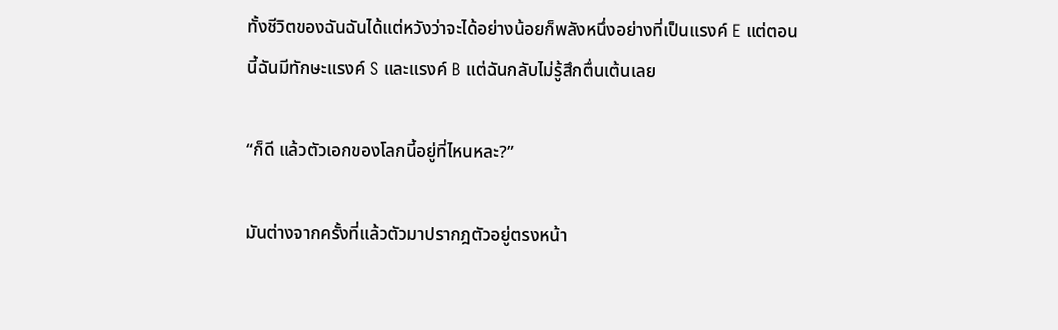ทั้งชีวิตของฉันฉันได้แต่หวังว่าจะได้อย่างน้อยก็พลังหนึ่งอย่างที่เป็นแรงค์ E แต่ตอนนี้ฉันมีทักษะแรงค์ S และแรงค์ B แต่ฉันกลับไม่รู้สึกตื่นเต้นเลย

“ก็ดี แล้วตัวเอกของโลกนี้อยู่ที่ไหนหละ?”

มันต่างจากครั้งที่แล้วตัวมาปรากฎตัวอยู่ตรงหน้า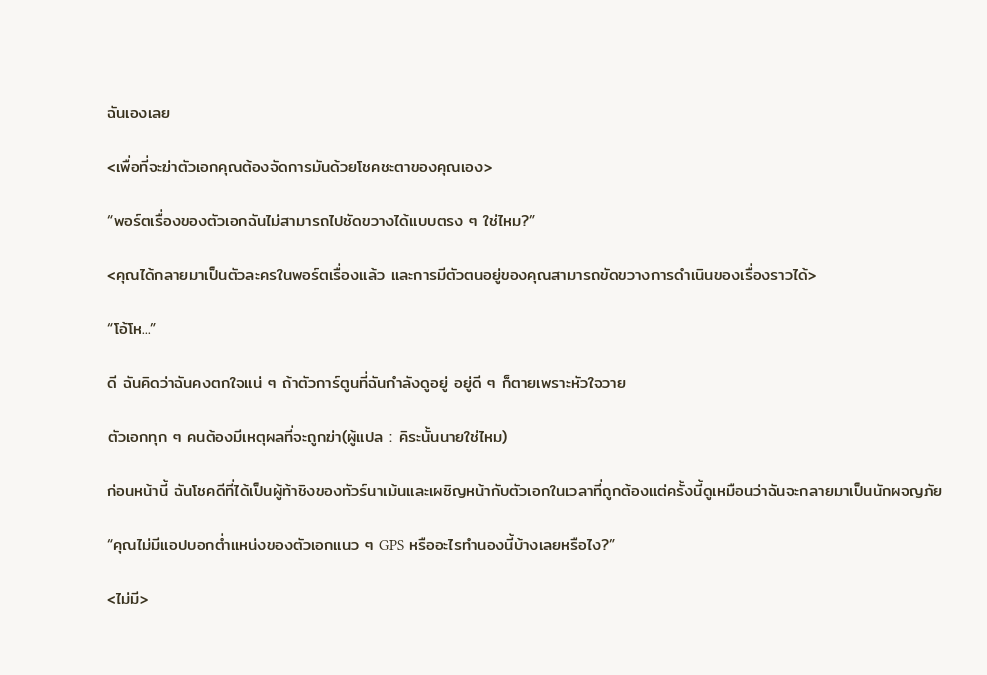ฉันเองเลย

<เพื่อที่จะฆ่าตัวเอกคุณต้องจัดการมันด้วยโชคชะตาของคุณเอง>

“พอร์ตเรื่องของตัวเอกฉันไม่สามารถไปชัดขวางได้แบบตรง ๆ ใช่ไหม?”

<คุณได้กลายมาเป็นตัวละครในพอร์ตเรื่องแล้ว และการมีตัวตนอยู่ของคุณสามารถขัดขวางการดำเนินของเรื่องราวได้>

“โอ้โห...”

ดี ฉันคิดว่าฉันคงตกใจแน่ ๆ ถ้าตัวการ์ตูนที่ฉันกำลังดูอยู่ อยู่ดี ๆ ก็ตายเพราะหัวใจวาย

ตัวเอกทุก ๆ คนต้องมีเหตุผลที่จะถูกฆ่า(ผู้แปล : คิระนั้นนายใช่ไหม)

ก่อนหน้านี้ ฉันโชคดีที่ได้เป็นผู้ท้าชิงของทัวร์นาเม้นและเผชิญหน้ากับตัวเอกในเวลาที่ถูกต้องแต่ครั้งนี้ดูเหมือนว่าฉันจะกลายมาเป็นนักผจญภัย

“คุณไม่มีแอปบอกต่ำแหน่งของตัวเอกแนว ๆ GPS หรืออะไรทำนองนี้บ้างเลยหรือไง?”

<ไม่มี>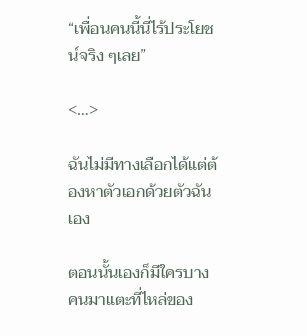“เพื่อนคนนี้นี่ไร้ประโยชน์จริง ๆเลย”

<…>

ฉันไม่มีทางเลือกได้แต่ต้องหาตัวเอกด้วยตัวฉันเอง

ตอนนั้นเองก็มีใครบางคนมาแตะที่ไหล่ของ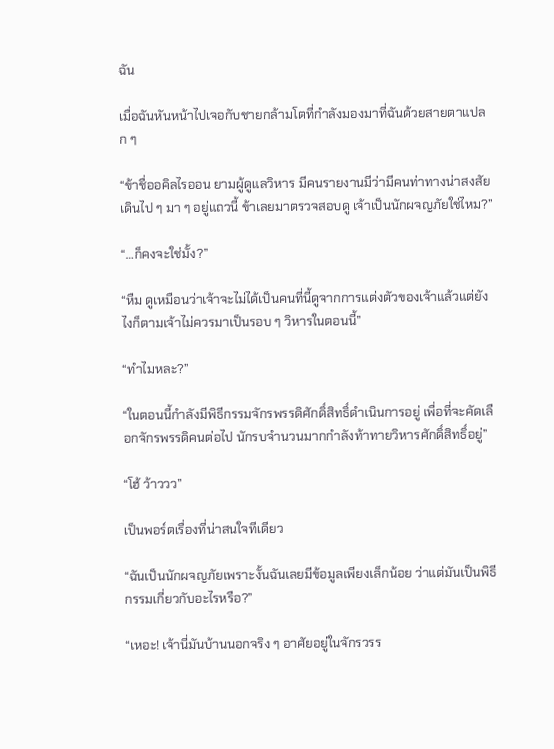ฉัน

เมื่อฉันหันหน้าไปเจอกับชายกล้ามโตที่กำลังมองมาที่ฉันด้วยสายตาแปลก ๆ

“ข้าชื่ออคิลไรออน ยามผู้ดูแลวิหาร มีคนรายงานมีว่ามีคนท่าทางน่าสงสัยเดินไป ๆ มา ๆ อยู่แถวนี้ ข้าเลยมาตรวจสอบดู เจ้าเป็นนักผจญภัยใช่ไหม?”

“…ก็คงจะใช่มั้ง?”

“หืม ดูเหมือนว่าเจ้าจะไม่ได้เป็นคนที่นี้ดูจากการแต่งตัวของเจ้าแล้วแต่ยังไงก็ตามเจ้าไม่ควรมาเป็นรอบ ๆ วิหารในตอนนี้”

“ทำไมหละ?”

“ในตอนนี้กำลังมีพิธีกรรมจักรพรรดิศักดิ์สิทธิ์ดำเนินการอยู่ เพื่อที่จะคัดเลือกจักรพรรดิคนต่อไป นักรบจำนวนมากกำลังท้าทายวิหารศักดิ์สิทธิ์อยู่”

“โฮ้ ว้าววว”

เป็นพอร์ตเรื่องที่น่าสนใจทีเดียว

“ฉันเป็นนักผจญภัยเพราะงั้นฉันเลยมีข้อมูลเพียงเล็กน้อย ว่าแต่มันเป็นพิธีกรรมเกี่ยวกับอะไรหรือ?”

“เหอะ! เจ้านี่มันบ้านนอกจริง ๆ อาศัยอยู่ในจักรวรร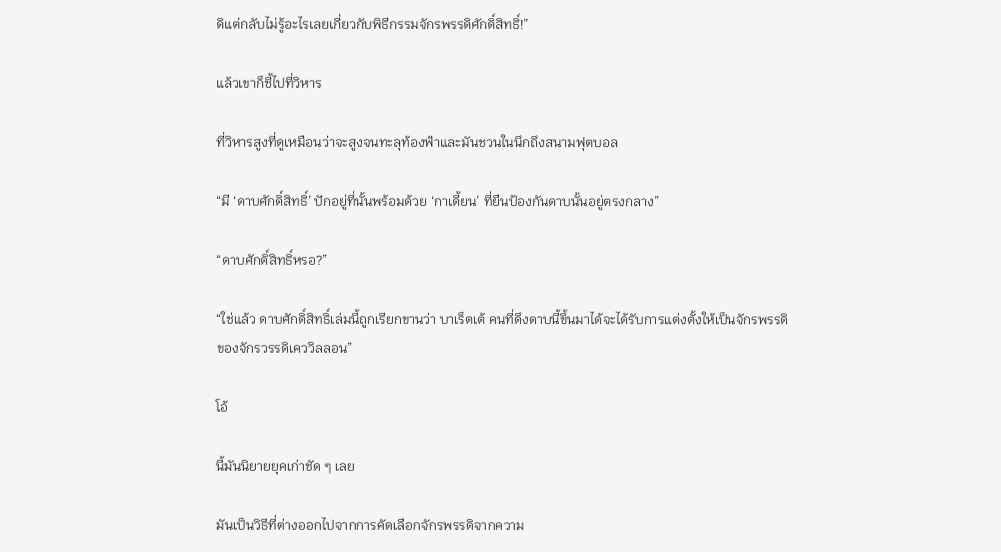ดิแต่กลับไม่รู้อะไรเลยเกี่ยวกับพิธีกรรมจักรพรรดิศักดิ์สิทธิ์!”

แล้วเขาก็ชี้ไปที่วิหาร

ที่วิหารสูงที่ดูเหมือนว่าจะสูงจนทะลุท้องฟ้าและมันชวนในนึกถึงสนามฟุตบอล

“มี ‘ดาบศักดิ์สิทธิ์’ ปักอยู่ที่นั้นพร้อมด้วย ‘กาเดี้ยน’ ที่ยืนป้องกันดาบนั้นอยู่ตรงกลาง”

“ดาบศักดิ์สิทธิ์หรอ?”

“ใช่แล้ว ดาบศักดิ์สิทธิ์เล่มนี้ถูกเรียกขานว่า บาเร็ตเต้ คนที่ดึงดาบนี้ขึ้นมาได้จะได้รับการแต่งตั้งให้เป็นจักรพรรดิของจักรวรรดิเคววิลลอน”

โอ้

นี้มันนิยายยุคเก่าชัด ๆ เลย

มันเป็นวิธีที่ต่างออกไปจากการคัดเลือกจักรพรรดิจากความ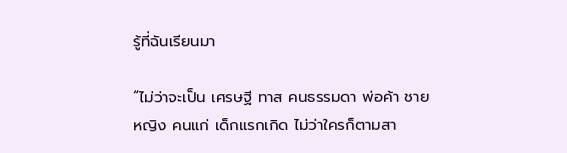รู้ที่ฉันเรียนมา

“ไม่ว่าจะเป็น เศรษฐี ทาส คนธรรมดา พ่อค้า ชาย หญิง คนแก่ เด็กแรกเกิด ไม่ว่าใครก็ตามสา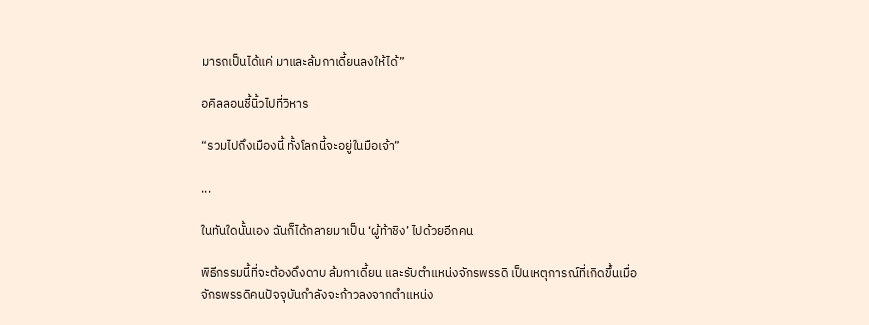มารถเป็นได้แค่ มาและล้มกาเดี้ยนลงให้ได้”

อคิลลอนชี้นิ้วไปที่วิหาร

“รวมไปถึงเมืองนี้ ทั้งโลกนี้จะอยู่ในมือเจ้า”

...

ในทันใดนั้นเอง ฉันก็ได้กลายมาเป็น ‘ผู้ท้าชิง’ ไปด้วยอีกคน

พิธีกรรมนี้ที่จะต้องดึงดาบ ล้มกาเดี้ยน และรับตำแหน่งจักรพรรดิ เป็นเหตุการณ์ที่เกิดขึ้นเมื่อจักรพรรดิคนปัจจุบันกำลังจะก้าวลงจากตำแหน่ง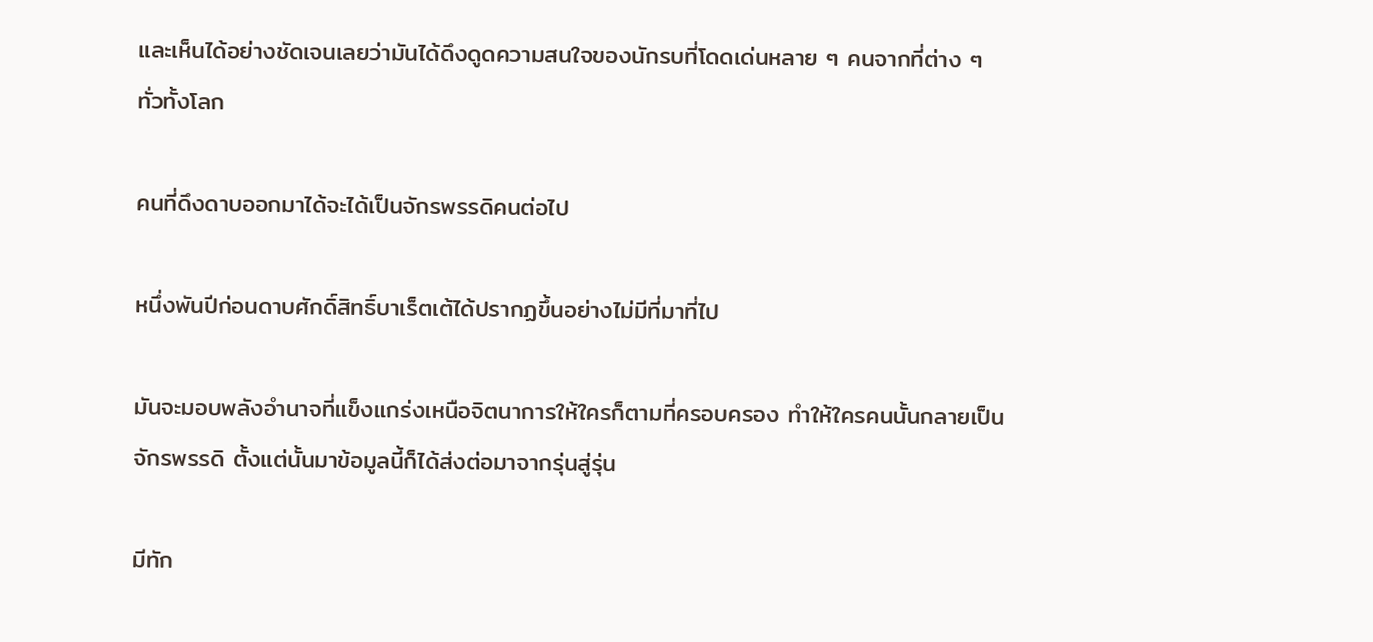และเห็นได้อย่างชัดเจนเลยว่ามันได้ดึงดูดความสนใจของนักรบที่โดดเด่นหลาย ๆ คนจากที่ต่าง ๆ ทั่วทั้งโลก

คนที่ดึงดาบออกมาได้จะได้เป็นจักรพรรดิคนต่อไป

หนึ่งพันปีก่อนดาบศักดิ์สิทธิ์บาเร็ตเต้ได้ปรากฏขึ้นอย่างไม่มีที่มาที่ไป

มันจะมอบพลังอำนาจที่แข็งแกร่งเหนือจิตนาการให้ใครก็ตามที่ครอบครอง ทำให้ใครคนนั้นกลายเป็นจักรพรรดิ ตั้งแต่นั้นมาข้อมูลนี้ก็ได้ส่งต่อมาจากรุ่นสู่รุ่น

มีทัก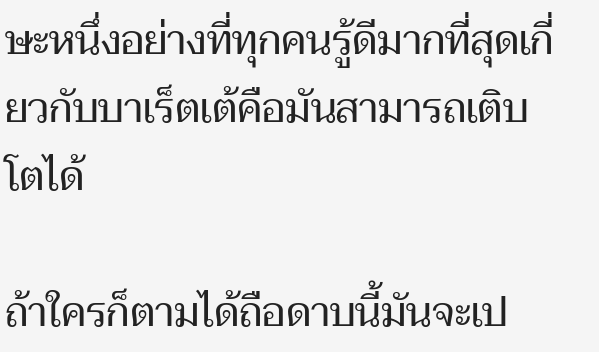ษะหนึ่งอย่างที่ทุกคนรู้ดีมากที่สุดเกี่ยวกับบาเร็ตเต้คือมันสามารถเติบโตได้

ถ้าใครก็ตามได้ถือดาบนี้มันจะเป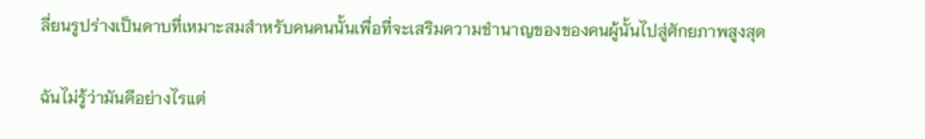ลี่ยนรูปร่างเป็นดาบที่เหมาะสมสำหรับคนคนนั้นเพื่อที่จะเสริมความชำนาญของของคนผู้นั้นไปสู่ศักยภาพสูงสุด

ฉันไม่รู้ว่ามันดีอย่างไรแต่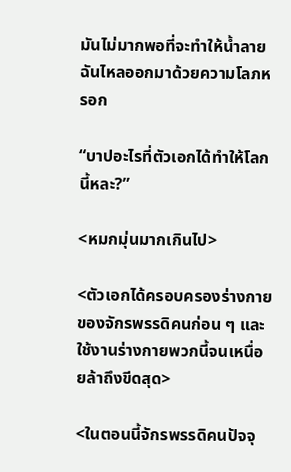มันไม่มากพอที่จะทำให้น้ำลายฉันไหลออกมาด้วยความโลภหรอก

“บาปอะไรที่ตัวเอกได้ทำให้โลกนี้หละ?”

<หมกมุ่นมากเกินไป>

<ตัวเอกได้ครอบครองร่างกายของจักรพรรดิคนก่อน ๆ และใช้งานร่างกายพวกนี้จนเหนื่อยล้าถึงขีดสุด>

<ในตอนนี้จักรพรรดิคนปัจจุ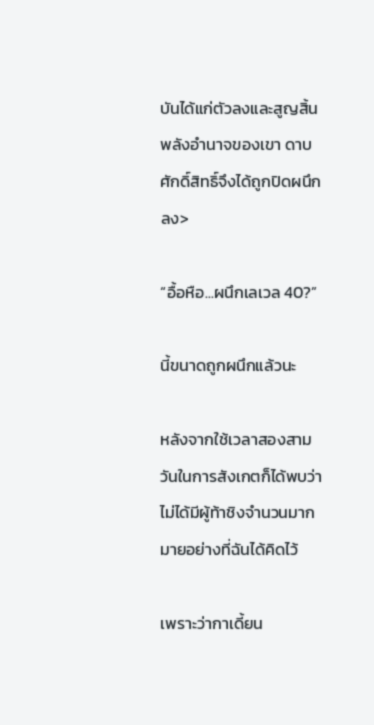บันได้แก่ตัวลงและสูญสิ้นพลังอำนาจของเขา ดาบศักดิ์สิทธิ์จึงได้ถูกปิดผนึกลง>

“อื้อหือ...ผนึกเลเวล 40?”

นี้ขนาดถูกผนึกแล้วนะ

หลังจากใช้เวลาสองสามวันในการสังเกตก็ได้พบว่าไม่ได้มีผู้ท้าชิงจำนวนมากมายอย่างที่ฉันได้คิดไว้

เพราะว่ากาเดี้ยน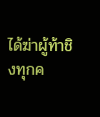ได้ฆ่าผู้ท้าชิงทุกค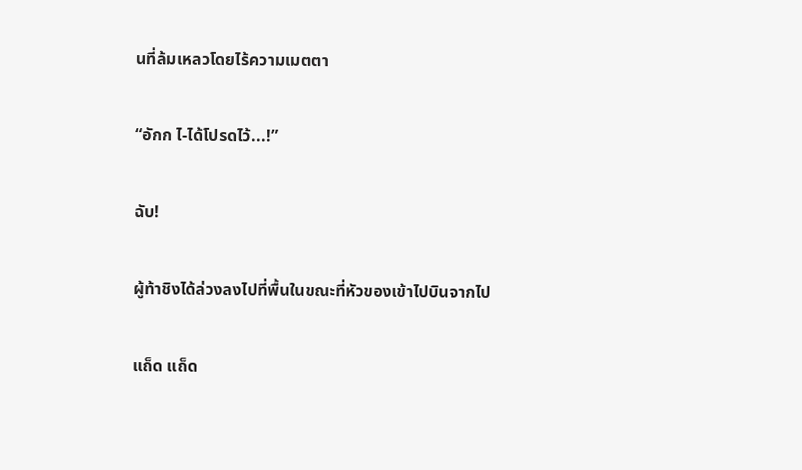นที่ล้มเหลวโดยไร้ความเมตตา

“อักก ไ-ได้โปรดไว้...!”

ฉับ!

ผู้ท้าชิงได้ล่วงลงไปที่พื้นในขณะที่หัวของเข้าไปบินจากไป

แถ็ด แถ็ด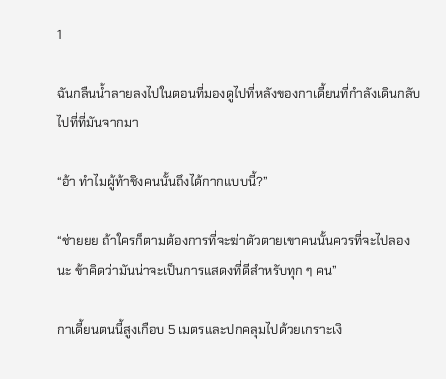1

ฉันกลืนน้ำลายลงไปในตอนที่มองดูไปที่หลังของกาเดี้ยนที่กำลังเดินกลับไปที่ที่มันจากมา

“อ้า ทำไมผู้ท้าชิงคนนั้นถึงได้กากแบบนี้?”

“ช่ายยย ถ้าใครก็ตามต้องการที่จะฆ่าตัวตายเขาคนนั้นควรที่จะไปลองนะ ข้าคิดว่ามันน่าจะเป็นการแสดงที่ดีสำหรับทุก ๆ คน”

กาเดี้ยนตนนี้สูงเกือบ 5 เมตรและปกคลุมไปด้วยเกราะเงิ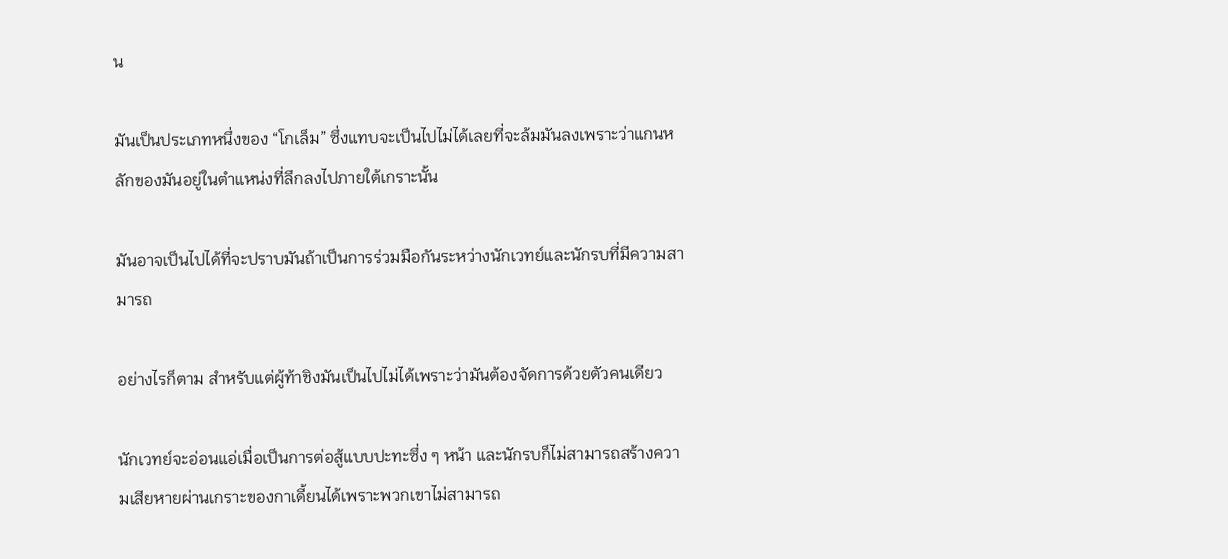น

มันเป็นประเภทหนึ่งของ “โกเล็ม” ซึ่งแทบจะเป็นไปไม่ได้เลยที่จะล้มมันลงเพราะว่าแกนหลักของมันอยู่ในตำแหน่งที่ลึกลงไปภายใต้เกราะนั้น

มันอาจเป็นไปได้ที่จะปราบมันถ้าเป็นการร่วมมือกันระหว่างนักเวทย์และนักรบที่มีความสามารถ

อย่างไรก็ตาม สำหรับแต่ผู้ท้าชิงมันเป็นไปไม่ได้เพราะว่ามันต้องจัดการด้วยตัวคนเดียว

นักเวทย์จะอ่อนแอ่เมื่อเป็นการต่อสู้แบบปะทะซึ่ง ๆ หน้า และนักรบก็ไม่สามารถสร้างความเสียหายผ่านเกราะของกาเดี้ยนได้เพราะพวกเขาไม่สามารถ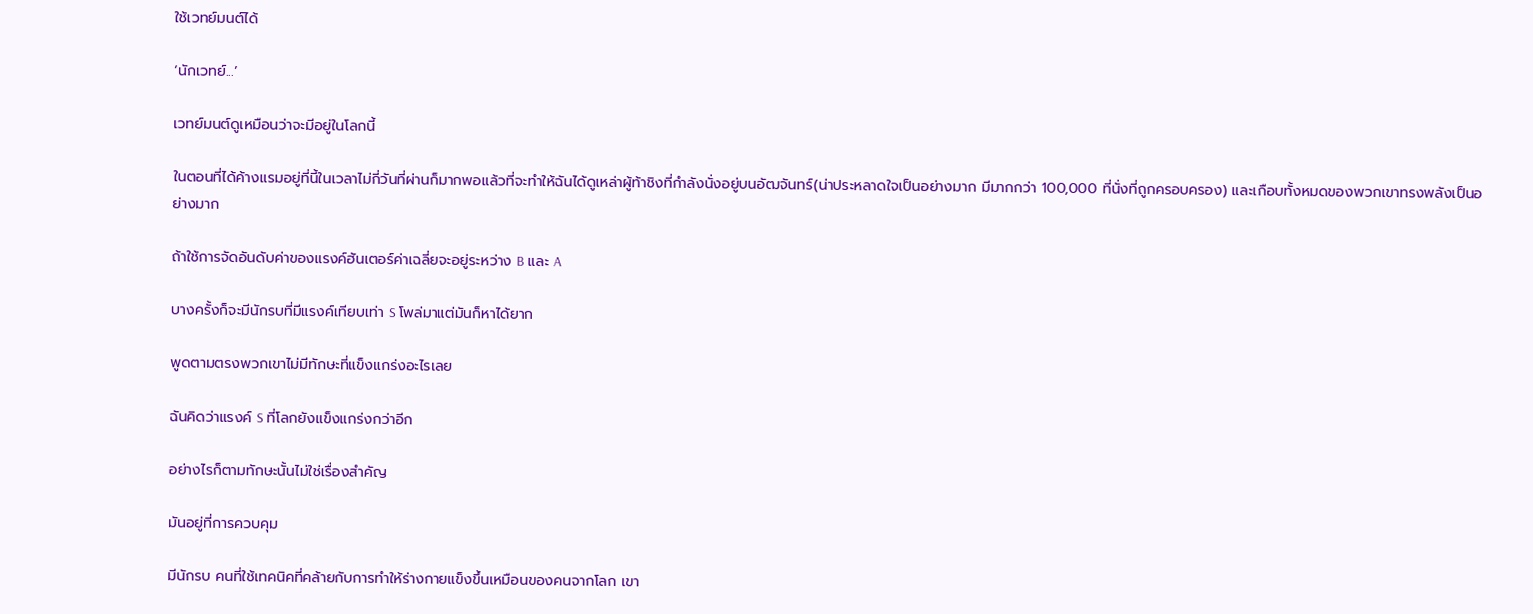ใช้เวทย์มนต์ได้

‘นักเวทย์...’

เวทย์มนต์ดูเหมือนว่าจะมีอยู่ในโลกนี้

ในตอนที่ได้ค้างแรมอยู่ที่นี้ในเวลาไม่กี่วันที่ผ่านก็มากพอแล้วที่จะทำให้ฉันได้ดูเหล่าผู้ท้าชิงที่กำลังนั่งอยู่บนอัฒจันทร์(น่าประหลาดใจเป็นอย่างมาก มีมากกว่า 100,000 ที่นั่งที่ถูกครอบครอง) และเกือบทั้งหมดของพวกเขาทรงพลังเป็นอย่างมาก

ถ้าใช้การจัดอันดับค่าของแรงค์ฮันเตอร์ค่าเฉลี่ยจะอยู่ระหว่าง B และ A

บางครั้งก็จะมีนักรบที่มีแรงค์เทียบเท่า S โพล่มาแต่มันก็หาได้ยาก

พูดตามตรงพวกเขาไม่มีทักษะที่แข็งแกร่งอะไรเลย

ฉันคิดว่าแรงค์ S ที่โลกยังแข็งแกร่งกว่าอีก

อย่างไรก็ตามทักษะนั้นไม่ใช่เรื่องสำคัญ

มันอยู่ที่การควบคุม

มีนักรบ คนที่ใช้เทคนิคที่คล้ายกับการทำให้ร่างกายแข็งขึ้นเหมือนของคนจากโลก เขา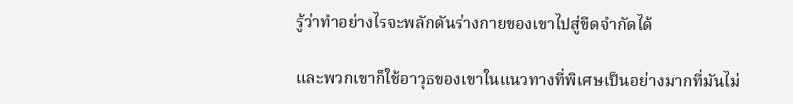รู้ว่าทำอย่างไรจะพลักดันร่างกายของเขาไปสู่ขีดจำกัดได้

และพวกเขาก็ใช้อาวุธของเขาในแนวทางที่พิเศษเป็นอย่างมากที่มันไม่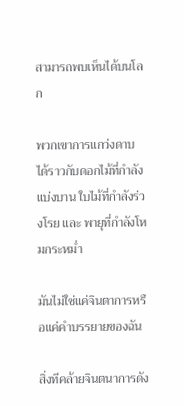สามารถพบเห็นได้บนโลก

พวกเขาการแกว่งดาบได้ราวกับดอกไม้ที่กำลังแบ่งบาน ใบไม้ที่กำลังร่วงโรย และ พายุที่กำลังโหมกระหม่ำ

มันไม่ใช่แค่จินตาการหรือแค่คำบรรยายของฉัน

สิ่งทีคล้ายจินตนาการดัง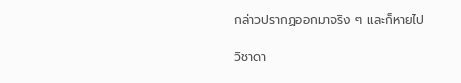กล่าวปรากฏออกมาจริง ๆ และก็หายไป

วิชาดา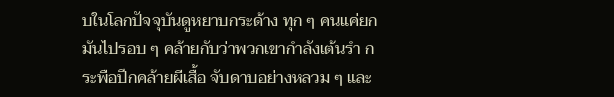บในโลกปัจจุบันดูหยาบกระด้าง ทุก ๆ คนแค่ยกมันไปรอบ ๆ คล้ายกับว่าพวกเขากำลังเต้นรำ กระพือปีกคล้ายผีเสื้อ จับดาบอย่างหลวม ๆ และ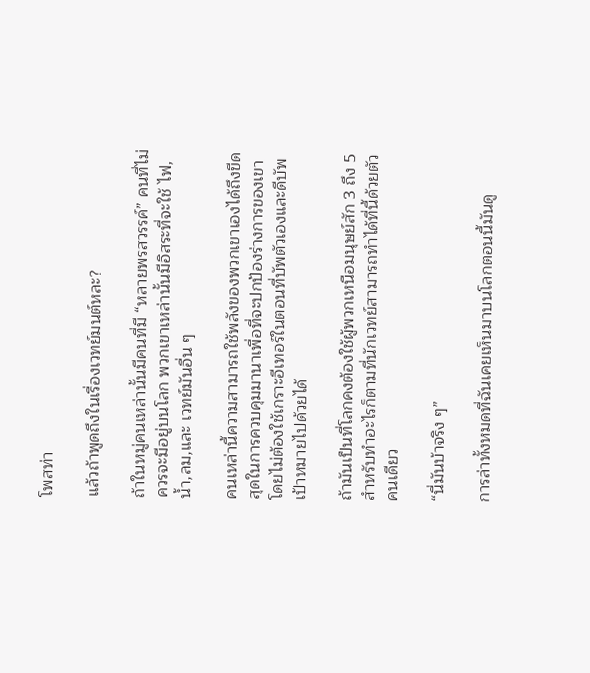โพสท่า

แล้วถ้าพูดถึงในเรื่องเวทย์มนต์หละ?

ถ้าในหมู่คนเหล่านั้นมีคนที่มี “หลายพรสวรรค์” คนที่ไม่ควรจะมีอยู่บนโลก พวกเขาเหล่านั้นมีอิสระที่จะใช้ ไฟ,น้ำ,ลม,และ เวทย์มันอื่น ๆ

คนเหล่านี้ความสามารถใช้พลังของพวกเขาเองได้ถึงขีดสุดในการควบคุมมานาเพื่อที่จะปกป้องร่างการของเขาโดยไม่ต้องใช้เกราะอีเทอร์ในตอนที่บัพตัวเองและดีบัพเป้าหมายไปด้วยได้

ถ้ามันเป็นที่โลกคงต้องใช้ผู้พวกเหนือมนุษย์สัก 3 ถึง 5 สำหรับทำอะไรก็ตามที่นักเวทย์สามารถทำได้ที่นี้ด้วยตัวคนเดียว

“นี่มันบ้าจริง ๆ”

การล่าทั้งหมดที่ฉันเคยเห็นมาบนโลกตอนนี้มันดู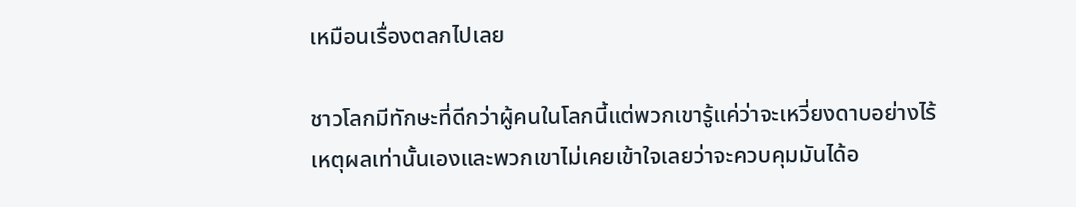เหมือนเรื่องตลกไปเลย

ชาวโลกมีทักษะที่ดีกว่าผู้คนในโลกนี้แต่พวกเขารู้แค่ว่าจะเหวี่ยงดาบอย่างไร้เหตุผลเท่านั้นเองและพวกเขาไม่เคยเข้าใจเลยว่าจะควบคุมมันได้อ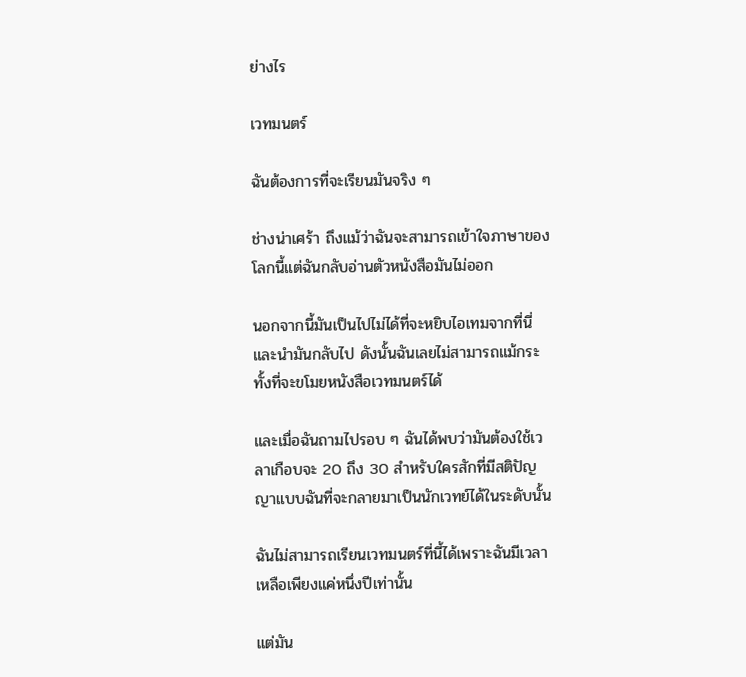ย่างไร

เวทมนตร์

ฉันต้องการที่จะเรียนมันจริง ๆ

ช่างน่าเศร้า ถึงแม้ว่าฉันจะสามารถเข้าใจภาษาของโลกนี้แต่ฉันกลับอ่านตัวหนังสือมันไม่ออก

นอกจากนี้มันเป็นไปไม่ได้ที่จะหยิบไอเทมจากที่นี่และนำมันกลับไป ดังนั้นฉันเลยไม่สามารถแม้กระทั้งที่จะขโมยหนังสือเวทมนตร์ได้

และเมื่อฉันถามไปรอบ ๆ ฉันได้พบว่ามันต้องใช้เวลาเกือบจะ 20 ถึง 30 สำหรับใครสักที่มีสติปัญญาแบบฉันที่จะกลายมาเป็นนักเวทย์ได้ในระดับนั้น

ฉันไม่สามารถเรียนเวทมนตร์ที่นี้ได้เพราะฉันมีเวลาเหลือเพียงแค่หนึ่งปีเท่านั้น

แต่มัน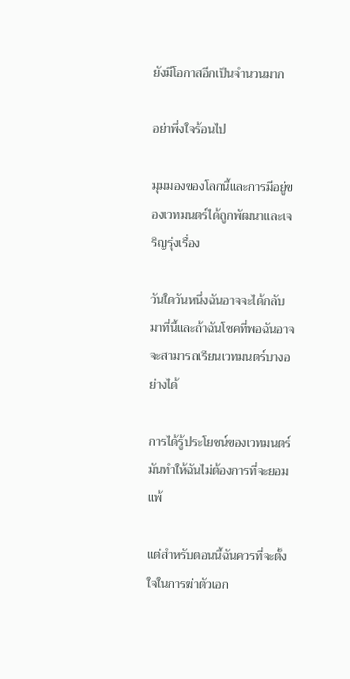ยังมีโอกาสอีกเป็นจำนวนมาก

อย่าพึ่งใจร้อนไป

มุมมองของโลกนี้และการมีอยู่ของเวทมนตร์ได้ถูกพัฒนาและเจริญรุ่งเรื่อง

วันใดวันหนึ่งฉันอาจจะได้กลับมาที่นี้และถ้าฉันโชคที่พอฉันอาจจะสามารถเรียนเวทมนตร์บางอย่างได้

การได้รู้ประโยชน์ของเวทมนตร์มันทำให้ฉันไม่ต้องการที่จะยอมแพ้

แต่สำหรับตอนนี้ฉันควรที่จะตั้งใจในการฆ่าตัวเอก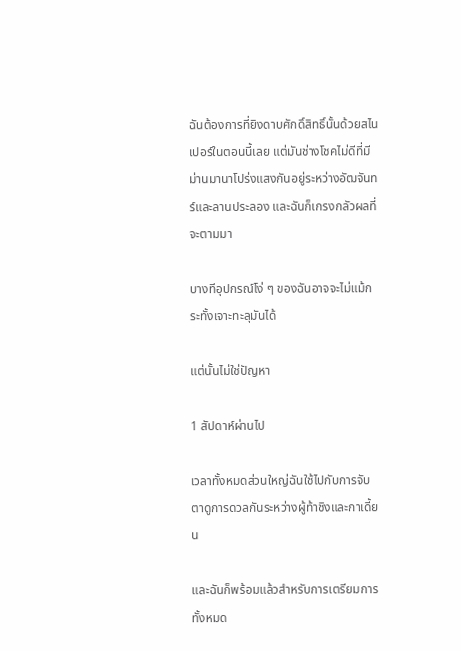ฉันต้องการที่ยิงดาบศักดิ์สิทธิ์นั้นด้วยสไนเปอร์ในตอนนี้เลย แต่มันช่างโชคไม่ดีที่มีม่านมานาโปร่งแสงกันอยู่ระหว่างอัฒจันทร์และลานประลอง และฉันก็เกรงกลัวผลที่จะตามมา

บางทีอุปกรณ์โง่ ๆ ของฉันอาจจะไม่แม้กระทั้งเจาะทะลุมันได้

แต่นั้นไม่ใช่ปัญหา

1 สัปดาห์ผ่านไป

เวลาทั้งหมดส่วนใหญ่ฉันใช้ไปกับการจับตาดูการดวลกันระหว่างผู้ท้าชิงและกาเดี้ยน

และฉันก็พร้อมแล้วสำหรับการเตรียมการทั้งหมด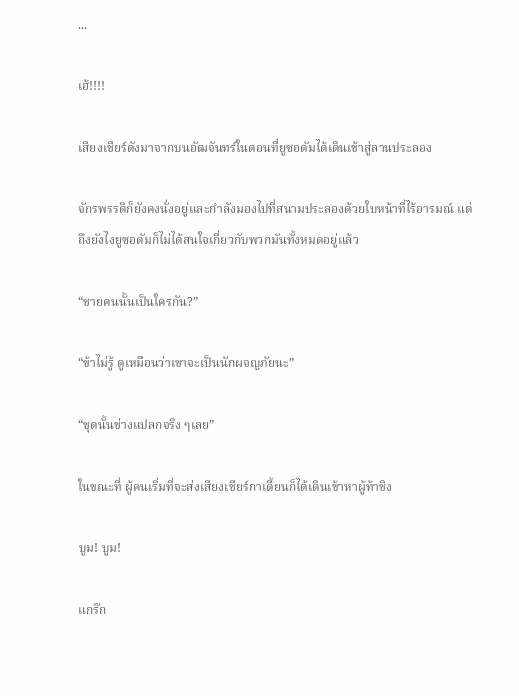...

เฮ้!!!!

เสียงเชียร์ดังมาจากบนอัฒจันทร์ในตอนที่ยูซอดัมได้เดินเข้าสู่ลานประลอง

จักรพรรดิก็ยังคงนั่งอยู่และกำลังมองไปที่สนามประลองด้วยใบหน้าที่ไร้อารมณ์ แต่ถึงยังไงยูซอดัมก็ไม่ได้สนใจเกี่ยวกับพวกมันทั้งหมดอยู่แล้ว

“ชายคนนั้นเป็นใครกัน?”

“ข้าไม่รู้ ดูเหมือนว่าเขาจะเป็นนักผจญภัยนะ”

“ชุดนั้นช่างแปลกจริง ๆเลย”

ในขณะที่ ผู้คนเริ่มที่จะส่งเสียงเชียร์กาเดี้ยนก็ได้เดินเข้าหาผู้ท้าชิง

บูม! บูม!

แกร๊ก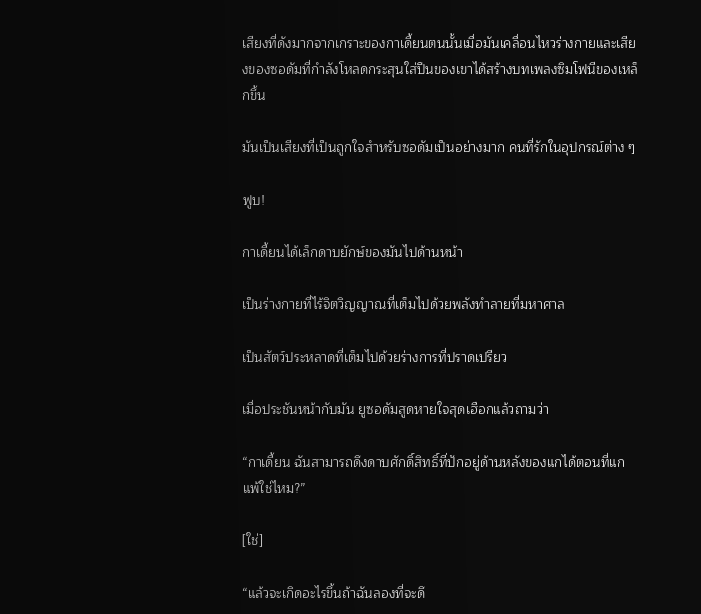เสียงที่ดังมากจากเกราะของกาเดี้ยนตนนั้นเมื่อมันเคลื่อนไหวร่างกายและเสียงของซอดัมที่กำลังโหลดกระสุนใส่ปืนของเขาได้สร้างบทเพลงซิมโฟนีของเหล็กขึ้น

มันเป็นเสียงที่เป็นถูกใจสำหรับซอดัมเป็นอย่างมาก คนที่รักในอุปกรณ์ต่าง ๆ

ฟูบ!

กาเดี้ยนได้เล็กดาบยักษ์ของมันไปด้านหน้า

เป็นร่างกายที่ไร้จิตวิญญาณที่เต็มไปด้วยพลังทำลายที่มหาศาล

เป็นสัตว์ประหลาดที่เต็มไปด้วยร่างการที่ปราดเปรียว

เมื่อประชันหน้ากับมัน ยูซอดัมสูดหายใจสุดเฮือกแล้วถามว่า

“กาเดี้ยน ฉันสามารถดึงดาบศักดิ์สิทธิ์ที่ปักอยู่ด้านหลังของแกได้ตอนที่แกแพ้ใช่ไหม?”

[ใช่]

“แล้วจะเกิดอะไรขึ้นถ้าฉันลองที่จะดึ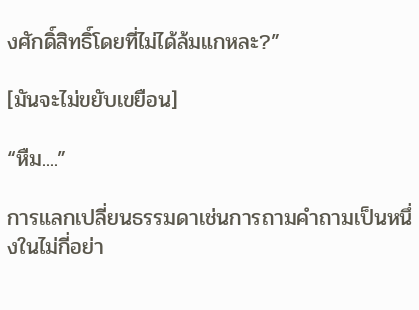งศักดิ์สิทธิ์โดยที่ไม่ได้ล้มแกหละ?”

[มันจะไม่ขยับเขยือน]

“หืม....”

การแลกเปลี่ยนธรรมดาเช่นการถามคำถามเป็นหนึ่งในไม่กี่อย่า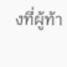งที่ผู้ท้า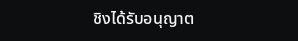ชิงได้รับอนุญาต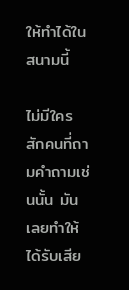ให้ทำได้ในสนามนี้

ไม่มีใครสักคนที่ถามคำถามเช่นนั้น มันเลยทำให้ได้รับเสีย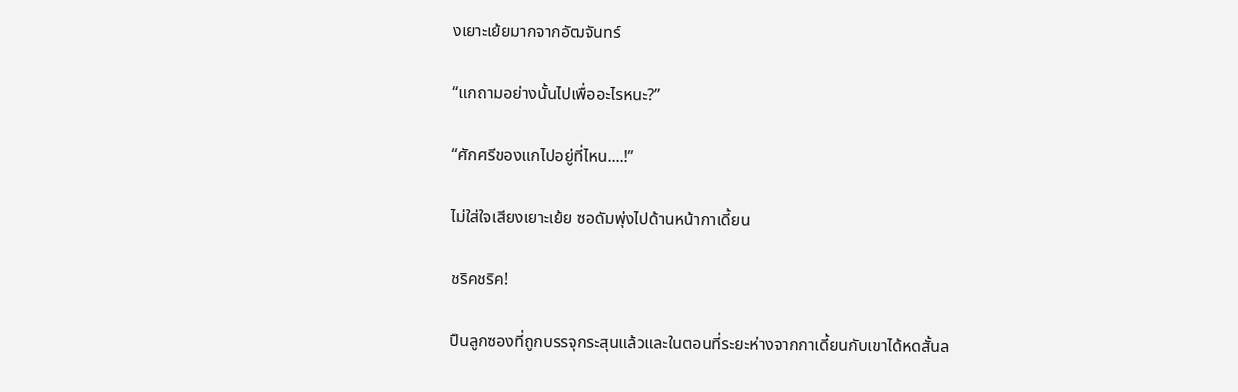งเยาะเย้ยมากจากอัฒจันทร์

“แกถามอย่างนั้นไปเพื่ออะไรหนะ?”

“ศักศรีของแกไปอยู่ที่ไหน....!”

ไม่ใส่ใจเสียงเยาะเย้ย ซอดัมพุ่งไปด้านหน้ากาเดี้ยน

ชริคชริค!

ปืนลูกซองที่ถูกบรรจุกระสุนแล้วและในตอนที่ระยะห่างจากกาเดี้ยนกับเขาได้หดสั้นล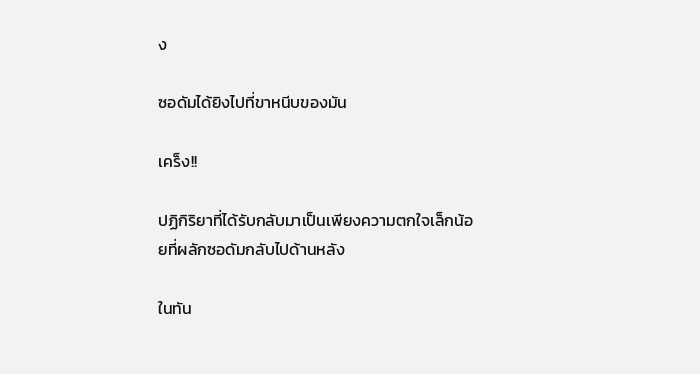ง

ซอดัมได้ยิงไปที่ขาหนีบของมัน

เคร็ง!!

ปฏิกิริยาที่ได้รับกลับมาเป็นเพียงความตกใจเล็กน้อยที่ผลักซอดัมกลับไปด้านหลัง

ในทัน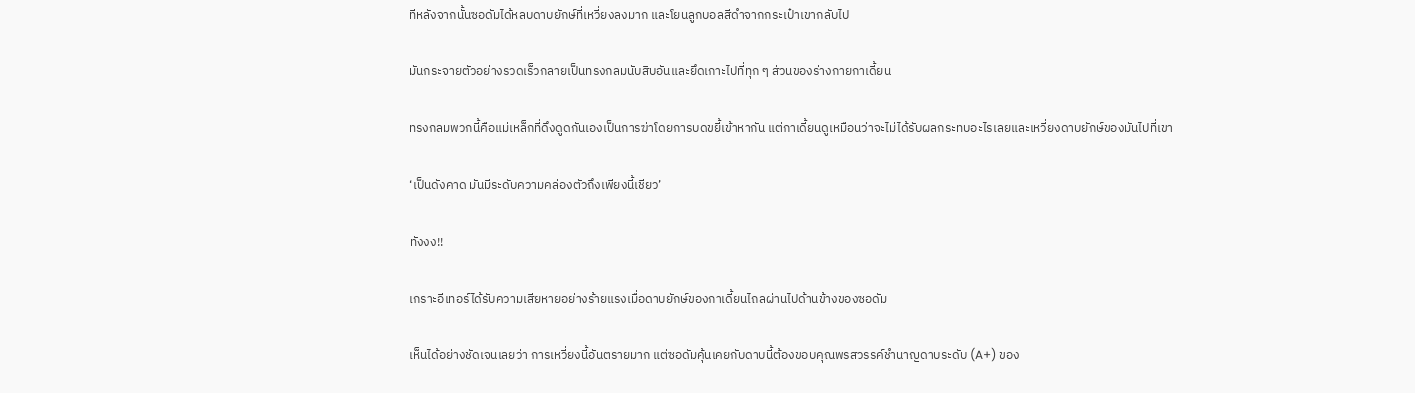ทีหลังจากนั้นซอดัมได้หลบดาบยักษ์ที่เหวี่ยงลงมาก และโยนลูกบอลสีดำจากกระเป๋าเขากลับไป

มันกระจายตัวอย่างรวดเร็วกลายเป็นทรงกลมนับสิบอันและยึดเกาะไปที่ทุก ๆ ส่วนของร่างกายกาเดี้ยน

ทรงกลมพวกนี้คือแม่เหล็กที่ดึงดูดกันเองเป็นการฆ่าโดยการบดขยี้เข้าหากัน แต่กาเดี้ยนดูเหมือนว่าจะไม่ได้รับผลกระทบอะไรเลยและเหวี่ยงดาบยักษ์ของมันไปที่เขา

‘เป็นดังคาด มันมีระดับความคล่องตัวถึงเพียงนี้เชียว’

ทังงง!!

เกราะอีเทอร์ได้รับความเสียหายอย่างร้ายแรงเมื่อดาบยักษ์ของกาเดี้ยนไถลผ่านไปด้านข้างของซอดัม

เห็นได้อย่างชัดเจนเลยว่า การเหวี่ยงนี้อันตรายมาก แต่ซอดัมคุ้นเคยกับดาบนี้ต้องขอบคุณพรสวรรค์ชำนาญดาบระดับ (A+) ของ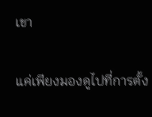เขา

แค่เพียงมองดูไปที่การตั้ง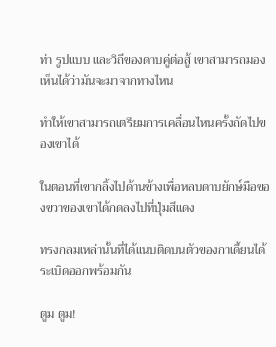ท่า รูปแบบ และวิถีของดาบคู่ต่อสู้ เขาสามารถมองเห็นได้ว่ามันจะมาจากทางไหน

ทำให้เขาสามารถเตรียมการเคลื่อนไหนครั้งถัดไปของเขาได้

ในตอนที่เขากลิ้งไปด้านข้างเพื่อหลบดาบยักษ์มือของขวาของเขาได้กดลงไปที่ปุ่มสีแดง

ทรงกลมเหล่านั้นที่ได้แนบติดบนตัวของกาเดี้ยนได้ระเบิดออกพร้อมกัน

ตูม ตูม!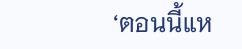‘ตอนนี้แห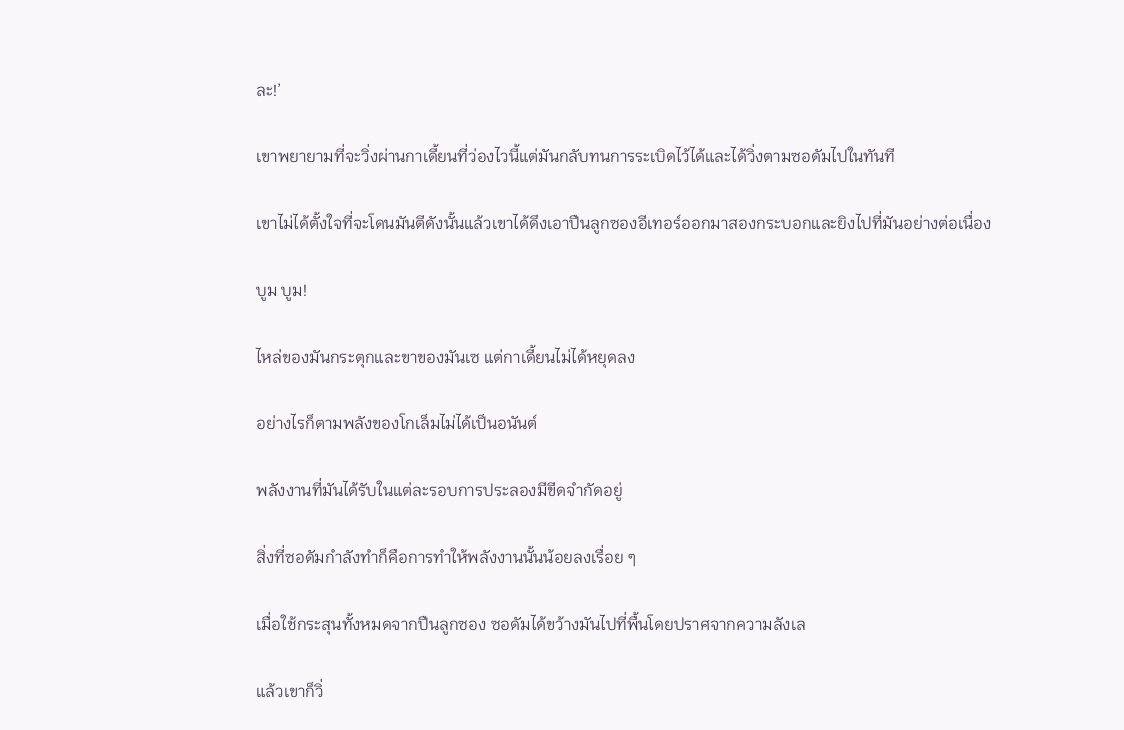ละ!’

เขาพยายามที่จะวิ่งผ่านกาเดี้ยนที่ว่องไวนี้แต่มันกลับทนการระเบิดไว้ได้และได้วิ่งตามซอดัมไปในทันที

เขาไม่ได้ตั้งใจที่จะโดนมันตีดังนั้นแล้วเขาได้ดึงเอาปืนลูกซองอีเทอร์ออกมาสองกระบอกและยิงไปที่มันอย่างต่อเนื่อง

บูม บูม!

ไหล่ของมันกระตุกและขาของมันเซ แต่กาเดี้ยนไม่ได้หยุดลง

อย่างไรก็ตามพลังของโกเล็มไม่ได้เป็นอนันต์

พลังงานที่มันได้รับในแต่ละรอบการประลองมีขีดจำกัดอยู่

สิ่งที่ซอดัมกำลังทำก็คือการทำให้พลังงานนั้นน้อยลงเรื่อย ๆ

เมื่อใช้กระสุนทั้งหมดจากปืนลูกซอง ซอดัมได้ขว้างมันไปที่พื้นโดยปราศจากความลังเล

แล้วเขาก็วิ่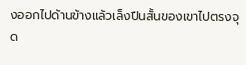งออกไปด้านข้างแล้วเล็งปืนสั้นของเขาไปตรงจุด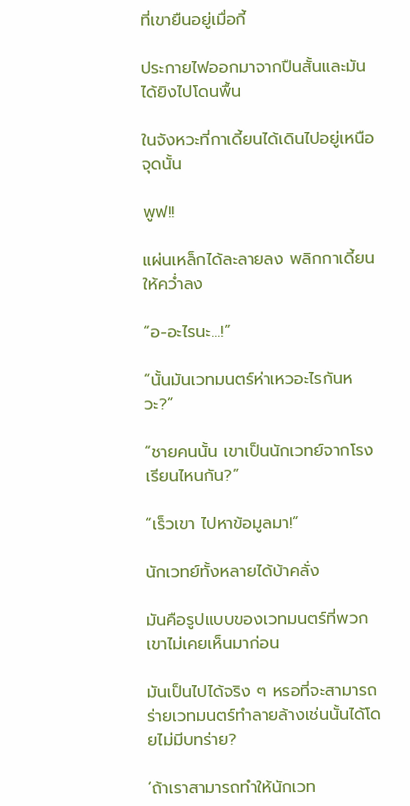ที่เขายืนอยู่เมื่อกี้

ประกายไฟออกมาจากปืนสั้นและมันได้ยิงไปโดนพื้น

ในจังหวะที่กาเดี้ยนได้เดินไปอยู่เหนือจุดนั้น

พูฟ!!

แผ่นเหล็กได้ละลายลง พลิกกาเดี้ยนให้คว่ำลง

“อ-อะไรนะ...!”

“นั้นมันเวทมนตร์ห่าเหวอะไรกันหวะ?”

“ชายคนนั้น เขาเป็นนักเวทย์จากโรงเรียนไหนกัน?”

“เร็วเขา ไปหาข้อมูลมา!”

นักเวทย์ทั้งหลายได้บ้าคลั่ง

มันคือรูปแบบของเวทมนตร์ที่พวกเขาไม่เคยเห็นมาก่อน

มันเป็นไปได้จริง ๆ หรอที่จะสามารถร่ายเวทมนตร์ทำลายล้างเช่นนั้นได้โดยไม่มีบทร่าย?

‘ถ้าเราสามารถทำให้นักเวท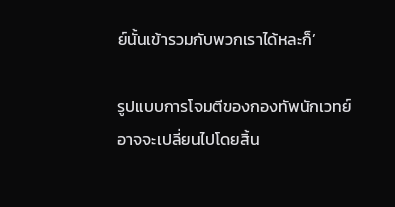ย์นั้นเข้ารวมกับพวกเราได้หละก็’

รูปแบบการโจมตีของกองทัพนักเวทย์อาจจะเปลี่ยนไปโดยสิ้น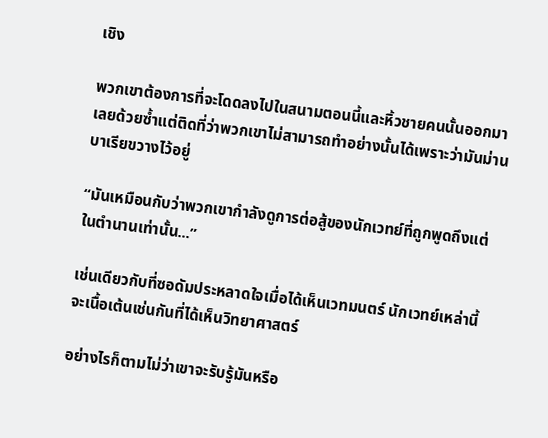เชิง

พวกเขาต้องการที่จะโดดลงไปในสนามตอนนี้และหิ้วชายคนนั้นออกมาเลยด้วยซ้ำแต่ติดที่ว่าพวกเขาไม่สามารถทำอย่างนั้นได้เพราะว่ามันม่านบาเรียขวางไว้อยู่

“มันเหมือนกับว่าพวกเขากำลังดูการต่อสู้ของนักเวทย์ที่ถูกพูดถึงแต่ในตำนานเท่านั้น...”

เช่นเดียวกับที่ซอดัมประหลาดใจเมื่อได้เห็นเวทมนตร์ นักเวทย์เหล่านี้จะเนื้อเต้นเช่นกันที่ได้เห็นวิทยาศาสตร์

อย่างไรก็ตามไม่ว่าเขาจะรับรู้มันหรือ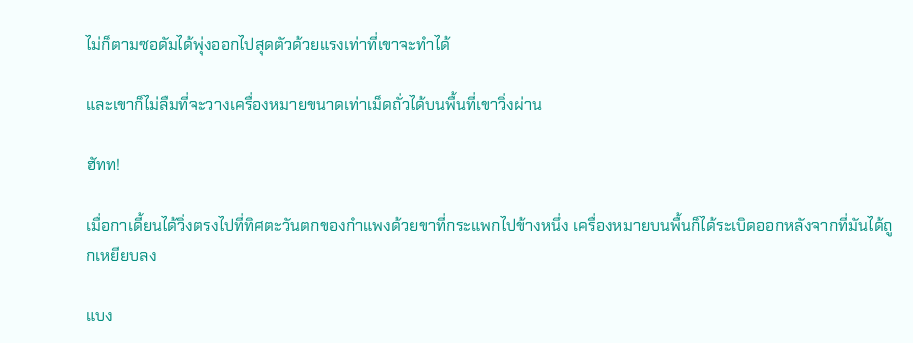ไม่ก็ตามซอดัมได้พุ่งออกไปสุดตัวด้วยแรงเท่าที่เขาจะทำได้

และเขาก็ไม่ลืมที่จะวางเครื่องหมายขนาดเท่าเม็ดถั่วได้บนพื้นที่เขาวิ่งผ่าน

ฮัทท!

เมื่อกาเดี้ยนได้วิ่งตรงไปที่ทิศตะวันตกของกำแพงด้วยขาที่กระแพกไปข้างหนึ่ง เครื่องหมายบนพื้นก็ได้ระเบิดออกหลังจากที่มันได้ถูกเหยียบลง

แบง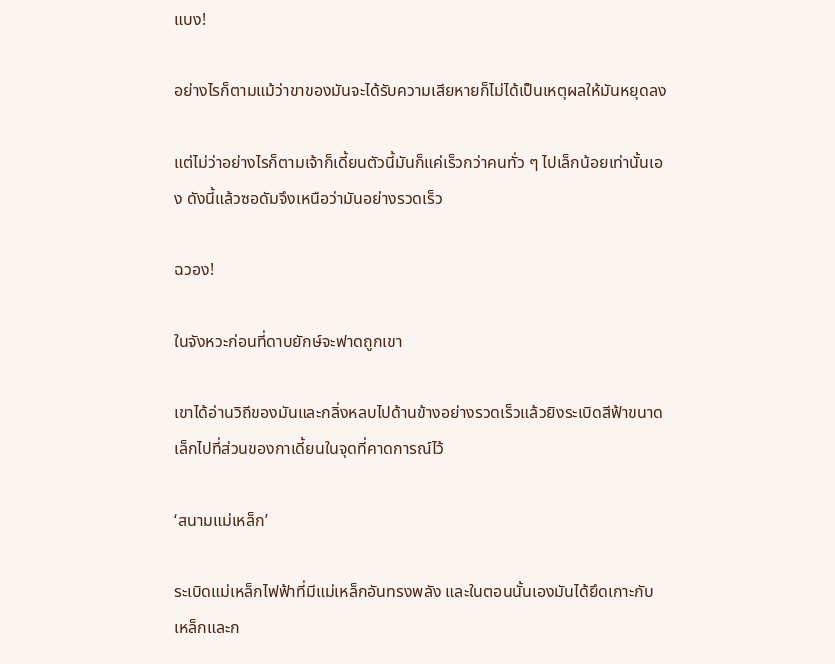แบง!

อย่างไรก็ตามแม้ว่าขาของมันจะได้รับความเสียหายก็ไม่ได้เป็นเหตุผลให้มันหยุดลง

แต่ไม่ว่าอย่างไรก็ตามเจ้าก็เดี้ยนตัวนี้มันก็แค่เร็วกว่าคนทั่ว ๆ ไปเล็กน้อยเท่านั้นเอง ดังนี้แล้วซอดัมจึงเหนือว่ามันอย่างรวดเร็ว

ฉวอง!

ในจังหวะก่อนที่ดาบยักษ์จะฟาดถูกเขา

เขาได้อ่านวิถีของมันและกลิ่งหลบไปด้านข้างอย่างรวดเร็วแล้วยิงระเบิดสีฟ้าขนาดเล็กไปที่ส่วนของกาเดี้ยนในจุดที่คาดการณ์ไว้

‘สนามแม่เหล็ก’

ระเบิดแม่เหล็กไฟฟ้าที่มีแม่เหล็กอันทรงพลัง และในตอนนั้นเองมันได้ยึดเกาะกับเหล็กและก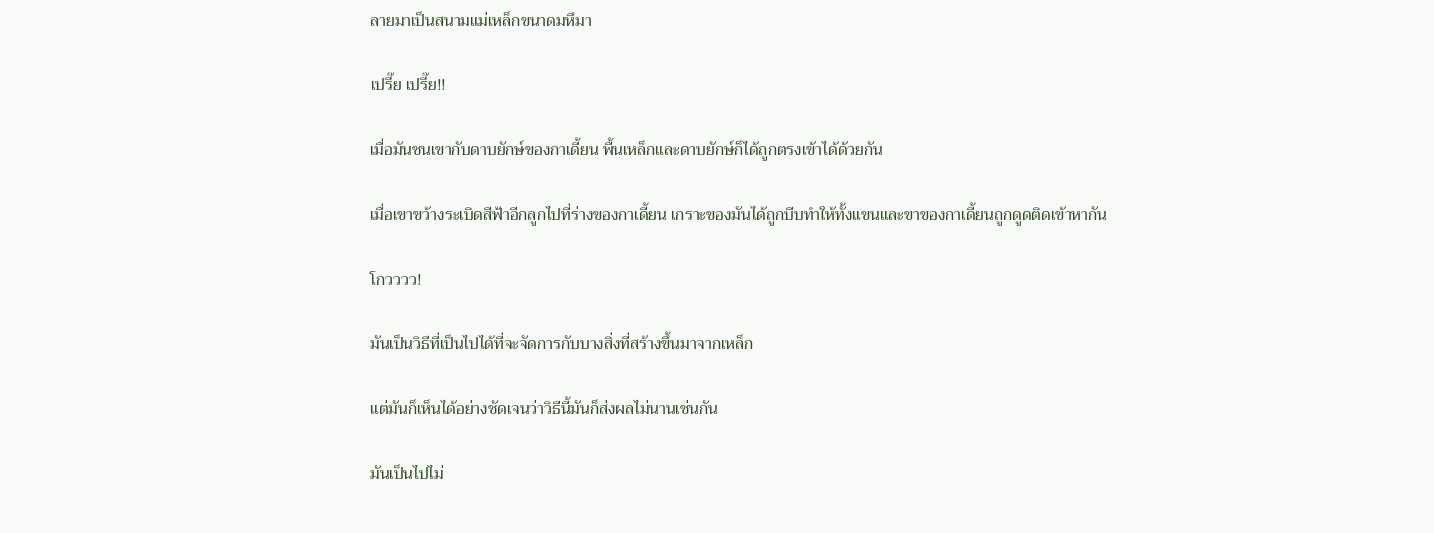ลายมาเป็นสนามแม่เหล็กขนาดมหึมา

เปรี๊ย เปรี๊ย!!

เมื่อมันชนเขากับดาบยักษ์ของกาเดี้ยน พื้นเหล็กและดาบยักษ์ก็ได้ถูกตรงเข้าได้ด้วยกัน

เมื่อเขาขว้างระเบิดสีฟ้าอีกลูกไปที่ร่างของกาเดี้ยน เกราะของมันได้ถูกบีบทำให้ทั้งแขนและขาของกาเดี้ยนถูกดูดติดเข้าหากัน

โกวววว!

มันเป็นวิธีที่เป็นไปได้ที่จะจัดการกับบางสิ่งที่สร้างขึ้นมาจากเหล็ก

แต่มันก็เห็นได้อย่างชัดเจนว่าวิธีนี้มันก็ส่งผลไม่นานเช่นกัน

มันเป็นไปไม่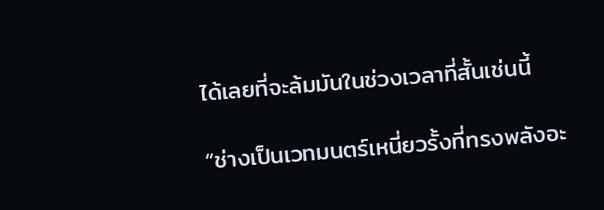ได้เลยที่จะล้มมันในช่วงเวลาที่สั้นเช่นนี้

“ช่างเป็นเวทมนตร์เหนี่ยวรั้งที่ทรงพลังอะ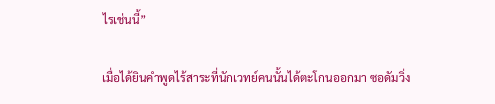ไรเช่นนี้”

เมื่อได้ยินคำพูดไร้สาระที่นักเวทย์คนนั้นได้ตะโกนออกมา ซอดัมวิ่ง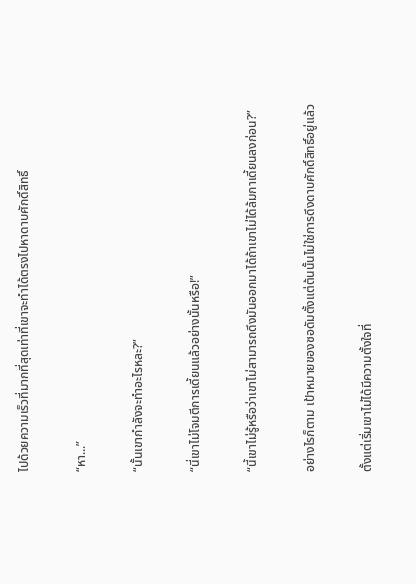ไปด้วยความเร็วที่มากที่สุดเท่าที่เขาจะทำได้ตรงไปหาดาบศักดิ์สิทธิ์

“หา...”

“นั้นเขากำลังจะทำอะไรหละ?”

“นี่เขาไม่โจมตีการเดี้ยนแล้วอย่างนั้นหรือ!”

“นี้เขาไม่รู้หรือว่าเขาไม่สามารถดึงมันออกมาได้ถ้าเขาไม่ได้ล้มกาเดี้ยนลงก่อน?”

อย่างไรก็ตาม เป้าหมายของซอดัมตั้งแต่ต้นนั้นไม่ใช่การดึงดาบศักดิ์สิทธิ์อยู่แล้ว

ตั้งแต่เริ่มเขาไม่ได้มีความตั้งใจที่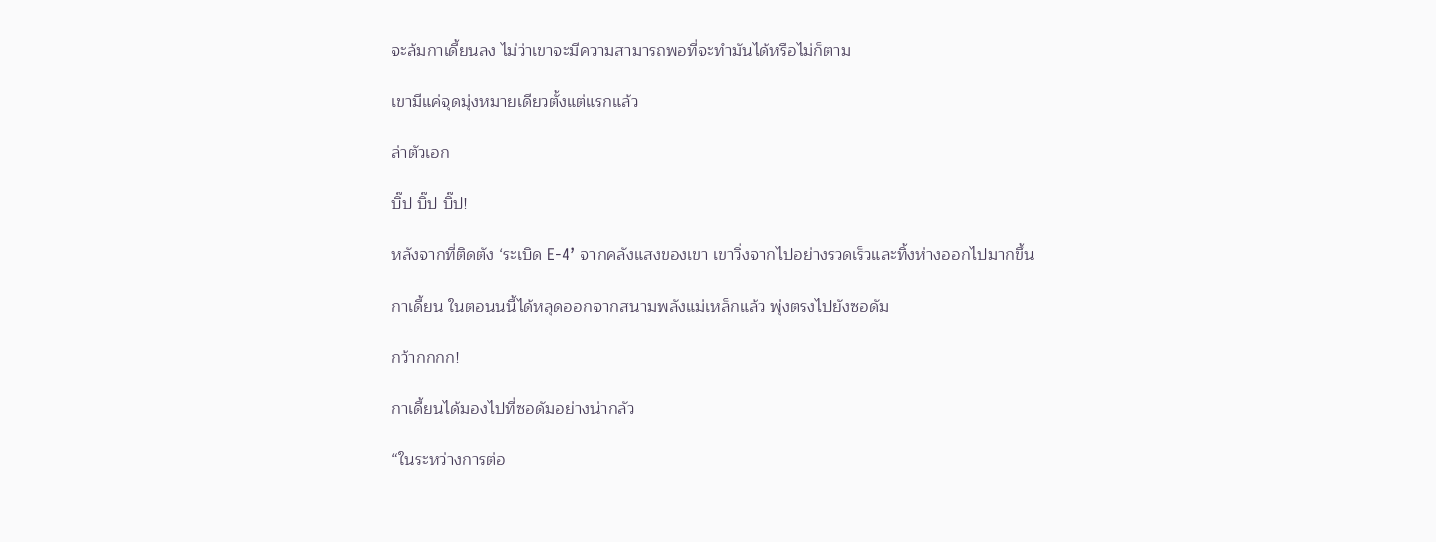จะล้มกาเดี้ยนลง ไม่ว่าเขาจะมีความสามารถพอที่จะทำมันได้หรือไม่ก็ตาม

เขามีแค่จุดมุ่งหมายเดียวตั้งแต่แรกแล้ว

ล่าตัวเอก

บิ๊ป บิ๊ป บิ๊ป!

หลังจากที่ติดตัง ‘ระเบิด E-4’ จากคลังแสงของเขา เขาวิ่งจากไปอย่างรวดเร็วและทิ้งห่างออกไปมากขึ้น

กาเดี้ยน ในตอนนนี้ได้หลุดออกจากสนามพลังแม่เหล็กแล้ว พุ่งตรงไปยังซอดัม

กว้ากกกก!

กาเดี้ยนได้มองไปที่ซอดัมอย่างน่ากลัว

“ในระหว่างการต่อ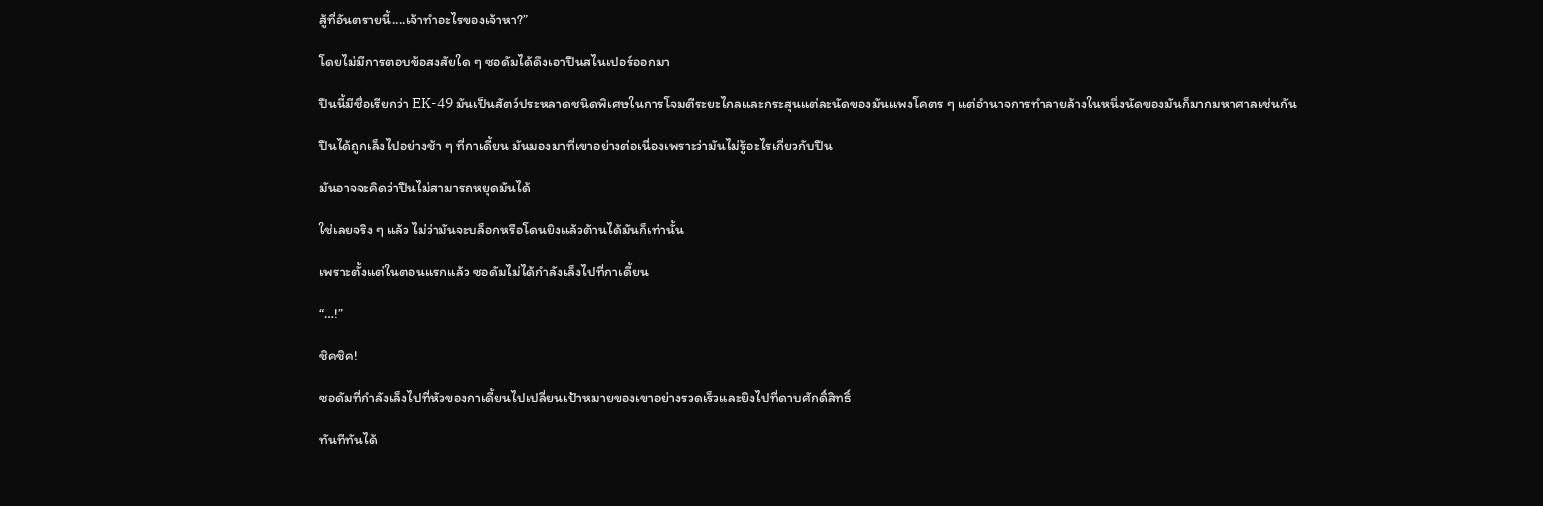สู้ที่อันตรายนี้....เจ้าทำอะไรของเจ้าหา?”

โดยไม่มีการตอบข้อสงสัยใด ๆ ซอดัมได้ดึงเอาปืนสไนเปอร์ออกมา

ปืนนี้มีชื่อเรียกว่า EK-49 มันเป็นสัตว์ประหลาดชนิดพิเศษในการโจมตีระยะไกลและกระสุนแต่ละนัดของมันแพงโคตร ๆ แต่อำนาจการทำลายล้างในหนึ่งนัดของมันก็มากมหาศาลเช่นกัน

ปืนได้ถูกเล็งไปอย่างช้า ๆ ที่กาเดี้ยน มันมองมาที่เขาอย่างต่อเนื่องเพราะว่ามันไม่รู้อะไรเกี่ยวกับปืน

มันอาจจะคิดว่าปืนไม่สามารถหยุดมันได้

ใช่เลยจริง ๆ แล้ว ไม่ว่ามันจะบล็อกหรือโดนยิงแล้วต้านได้มันก็เท่านั้น

เพราะตั้งแต่ในตอนแรกแล้ว ซอดัมไม่ได้กำลังเล็งไปที่กาเดี้ยน

“…!”

ชิคชิค!

ซอดัมที่กำลังเล็งไปที่หัวของกาเดี้ยนไปเปลี่ยนเป้าหมายของเขาอย่างรวดเร็วและยิงไปที่ดาบศักดิ์สิทธิ์

ทันทีทันได้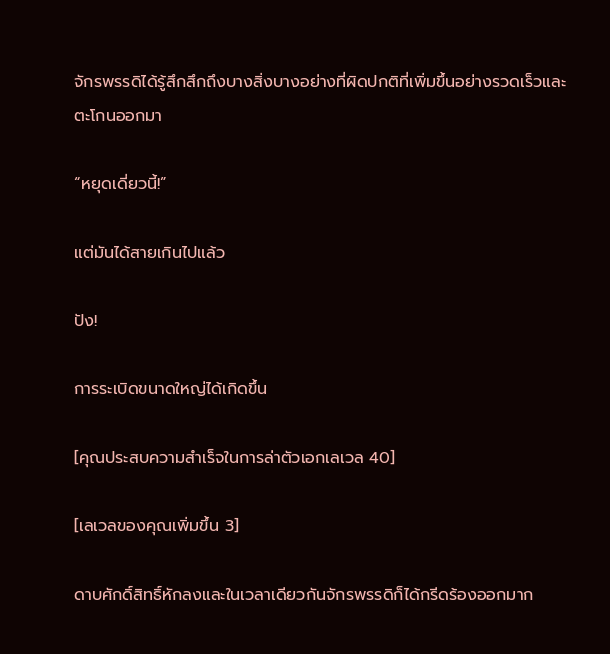จักรพรรดิได้รู้สึกสึกถึงบางสิ่งบางอย่างที่ผิดปกติที่เพิ่มขึ้นอย่างรวดเร็วและตะโกนออกมา

“หยุดเดี่ยวนี้!”

แต่มันได้สายเกินไปแล้ว

ปัง!

การระเบิดขนาดใหญ่ได้เกิดขึ้น

[คุณประสบความสำเร็จในการล่าตัวเอกเลเวล 40]

[เลเวลของคุณเพิ่มขึ้น 3]

ดาบศักดิ์สิทธิ์หักลงและในเวลาเดียวกันจักรพรรดิก็ได้กรีดร้องออกมาก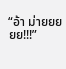“อ้า ม่ายยยยย!!!”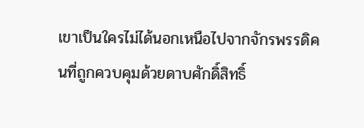เขาเป็นใครไม่ได้นอกเหนือไปจากจักรพรรดิคนที่ถูกควบคุมด้วยดาบศักดิ์สิทธิ์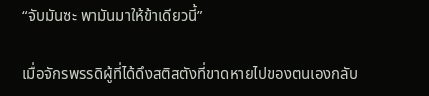“จับมันซะ พามันมาให้ข้าเดียวนี้”

เมื่อจักรพรรดิผู้ที่ได้ดึงสติสตังที่ขาดหายไปของตนเองกลับ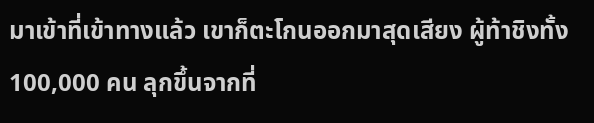มาเข้าที่เข้าทางแล้ว เขาก็ตะโกนออกมาสุดเสียง ผู้ท้าชิงทั้ง 100,000 คน ลุกขึ้นจากที่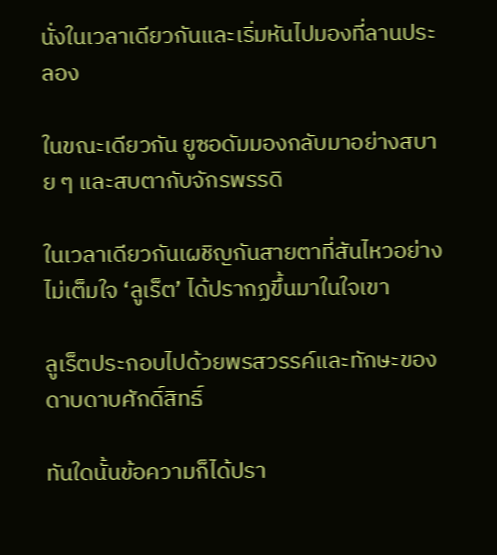นั่งในเวลาเดียวกันและเริ่มหันไปมองที่ลานประลอง

ในขณะเดียวกัน ยูซอดัมมองกลับมาอย่างสบาย ๆ และสบตากับจักรพรรดิ

ในเวลาเดียวกันเผชิญกันสายตาที่สันไหวอย่างไม่เต็มใจ ‘ลูเร็ต’ ได้ปรากฏขึ้นมาในใจเขา

ลูเร็ตประกอบไปด้วยพรสวรรค์และทักษะของดาบดาบศักดิ์สิทธิ์

ทันใดนั้นข้อความก็ได้ปรา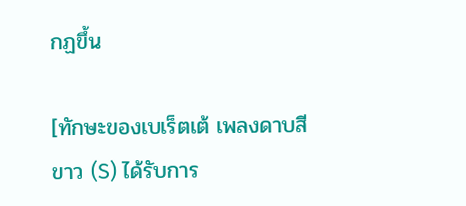กฏขึ้น

[ทักษะของเบเร็ตเต้ เพลงดาบสีขาว (S) ได้รับการ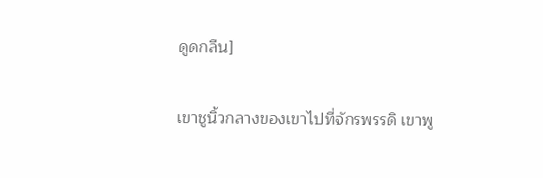ดูดกลืน]

เขาชูนิ้วกลางของเขาไปที่จักรพรรดิ เขาพู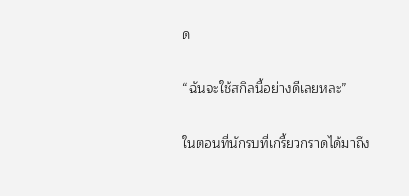ด

“ฉันจะใช้สกิลนี้อย่างดีเลยหละ”

ในตอนที่นักรบที่เกรี้ยวกราดได้มาถึง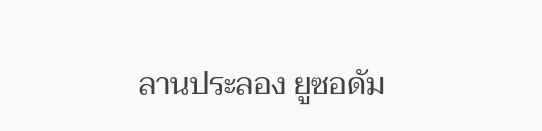ลานประลอง ยูซอดัม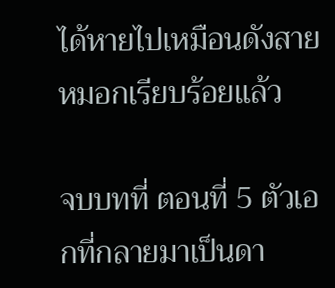ได้หายไปเหมือนดังสายหมอกเรียบร้อยแล้ว

จบบทที่ ตอนที่ 5 ตัวเอกที่กลายมาเป็นดา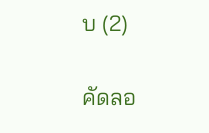บ (2)

คัดลอ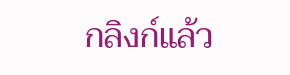กลิงก์แล้ว